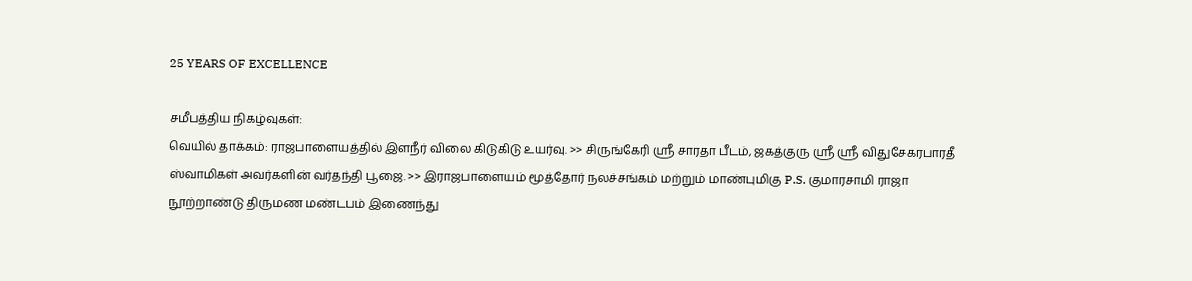25 YEARS OF EXCELLENCE

சமீபத்திய நிகழ்வுகள்:
வெயில் தாக்கம்: ராஜபாளையத்தில் இளநீர் விலை கிடுகிடு உயர்வு. >> சிருங்கேரி ஸ்ரீ சாரதா பீடம், ஜகத்குரு ஸ்ரீ ஸ்ரீ விதுசேகரபாரதீ ஸ்வாமிகள் அவர்களின் வர்தந்தி பூஜை. >> இராஜபாளையம் மூத்தோர் நலச்சங்கம் மற்றும் மாண்புமிகு P.S. குமாரசாமி ராஜா நூற்றாண்டு திருமண மண்டபம் இணைந்து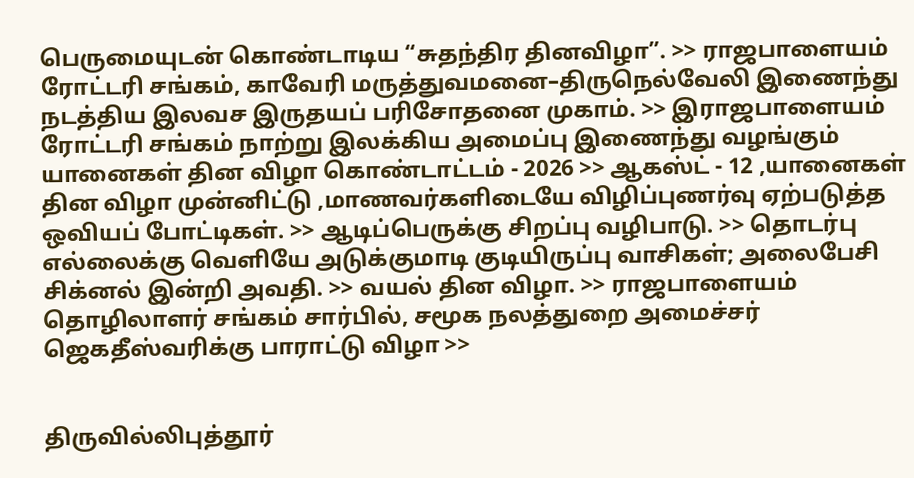பெருமையுடன் கொண்டாடிய “சுதந்திர தினவிழா”. >> ராஜபாளையம் ரோட்டரி சங்கம், காவேரி மருத்துவமனை–திருநெல்வேலி இணைந்து நடத்திய இலவச இருதயப் பரிசோதனை முகாம். >> இராஜபாளையம் ரோட்டரி சங்கம் நாற்று இலக்கிய அமைப்பு இணைந்து வழங்கும் யானைகள் தின விழா கொண்டாட்டம் - 2026 >> ஆகஸ்ட் - 12 ,யானைகள் தின விழா முன்னிட்டு ,மாணவர்களிடையே விழிப்புணர்வு ஏற்படுத்த ஒவியப் போட்டிகள். >> ஆடிப்பெருக்கு சிறப்பு வழிபாடு. >> தொடர்பு எல்லைக்கு வெளியே அடுக்குமாடி குடியிருப்பு வாசிகள்; அலைபேசி சிக்னல் இன்றி அவதி. >> வயல் தின விழா. >> ராஜபாளையம் தொழிலாளர் சங்கம் சார்பில், சமூக நலத்துறை அமைச்சர் ஜெகதீஸ்வரிக்கு பாராட்டு விழா >>


திருவில்லிபுத்தூர்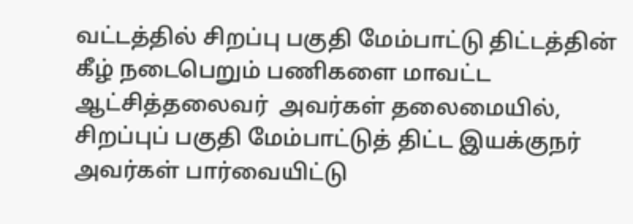வட்டத்தில் சிறப்பு பகுதி மேம்பாட்டு திட்டத்தின் கீழ் நடைபெறும் பணிகளை மாவட்ட ஆட்சித்தலைவர்  அவர்கள் தலைமையில், சிறப்புப் பகுதி மேம்பாட்டுத் திட்ட இயக்குநர் அவர்கள் பார்வையிட்டு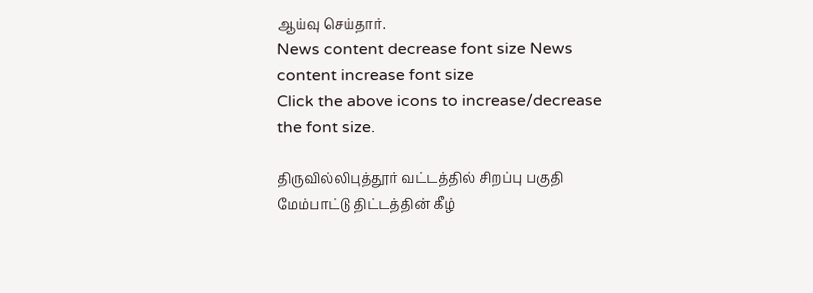ஆய்வு செய்தார்.
News content decrease font size News content increase font size
Click the above icons to increase/decrease the font size.

திருவில்லிபுத்தூர் வட்டத்தில் சிறப்பு பகுதி மேம்பாட்டு திட்டத்தின் கீழ்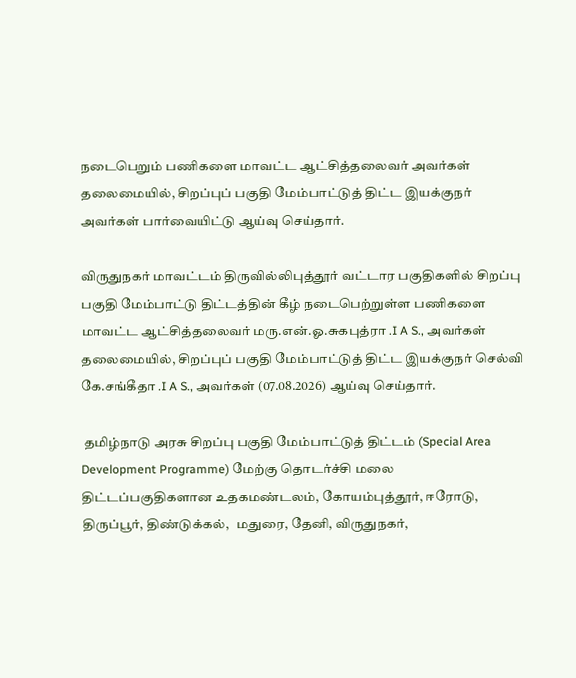நடைபெறும் பணிகளை மாவட்ட ஆட்சித்தலைவர் அவர்கள் தலைமையில், சிறப்புப் பகுதி மேம்பாட்டுத் திட்ட இயக்குநர் அவர்கள் பார்வையிட்டு ஆய்வு செய்தார்.

விருதுநகர் மாவட்டம் திருவில்லிபுத்தூர் வட்டார பகுதிகளில் சிறப்பு பகுதி மேம்பாட்டு திட்டத்தின் கீழ் நடைபெற்றுள்ள பணிகளை மாவட்ட ஆட்சித்தலைவர் மரு.என்.ஓ.சுகபுத்ரா .I A S., அவர்கள் தலைமையில், சிறப்புப் பகுதி மேம்பாட்டுத் திட்ட இயக்குநர் செல்வி கே.சங்கீதா .I A S., அவர்கள் (07.08.2026) ஆய்வு செய்தார்.

 தமிழ்நாடு அரசு சிறப்பு பகுதி மேம்பாட்டுத் திட்டம் (Special Area Development Programme) மேற்கு தொடர்ச்சி மலை திட்டப்பகுதிகளான உதகமண்டலம், கோயம்புத்தூர், ஈரோடு, திருப்பூர், திண்டுக்கல்,   மதுரை, தேனி, விருதுநகர்,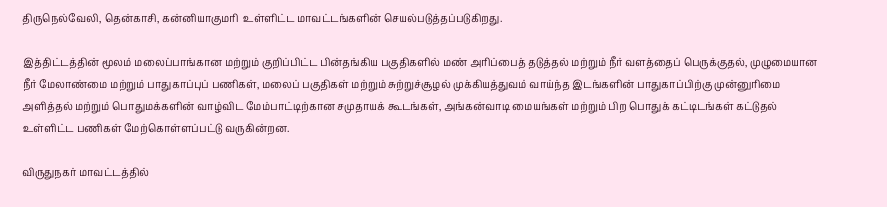திருநெல்வேலி, தென்காசி, கன்னியாகுமரி  உள்ளிட்ட மாவட்டங்களின் செயல்படுத்தப்படுகிறது.

இத்திட்டத்தின் மூலம் மலைப்பாங்கான மற்றும் குறிப்பிட்ட பின்தங்கிய பகுதிகளில் மண் அரிப்பைத் தடுத்தல் மற்றும் நீர் வளத்தைப் பெருக்குதல், முழுமையான நீர் மேலாண்மை மற்றும் பாதுகாப்புப் பணிகள், மலைப் பகுதிகள் மற்றும் சுற்றுச்சூழல் முக்கியத்துவம் வாய்ந்த இடங்களின் பாதுகாப்பிற்கு முன்னுரிமை அளித்தல் மற்றும் பொதுமக்களின் வாழ்விட மேம்பாட்டிற்கான சமுதாயக் கூடங்கள், அங்கன்வாடி மையங்கள் மற்றும் பிற பொதுக் கட்டிடங்கள் கட்டுதல் உள்ளிட்ட பணிகள் மேற்கொள்ளப்பட்டு வருகின்றன.

விருதுநகர் மாவட்டத்தில்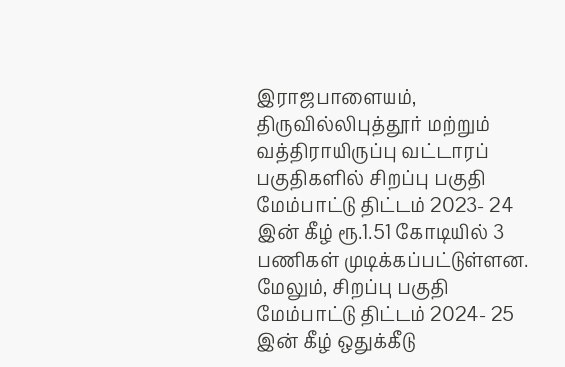இராஜபாளையம், திருவில்லிபுத்தூர் மற்றும் வத்திராயிருப்பு வட்டாரப் பகுதிகளில் சிறப்பு பகுதி மேம்பாட்டு திட்டம் 2023- 24 இன் கீழ் ரூ.1.51 கோடியில் 3 பணிகள் முடிக்கப்பட்டுள்ளன. மேலும், சிறப்பு பகுதி மேம்பாட்டு திட்டம் 2024- 25 இன் கீழ் ஒதுக்கீடு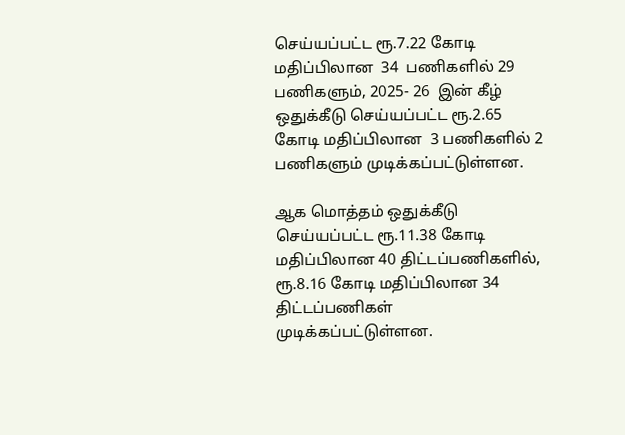செய்யப்பட்ட ரூ.7.22 கோடி மதிப்பிலான  34  பணிகளில் 29 பணிகளும், 2025- 26  இன் கீழ் ஒதுக்கீடு செய்யப்பட்ட ரூ.2.65  கோடி மதிப்பிலான  3 பணிகளில் 2 பணிகளும் முடிக்கப்பட்டுள்ளன.

ஆக மொத்தம் ஒதுக்கீடு செய்யப்பட்ட ரூ.11.38 கோடி மதிப்பிலான 40 திட்டப்பணிகளில், ரூ.8.16 கோடி மதிப்பிலான 34 திட்டப்பணிகள் முடிக்கப்பட்டுள்ளன.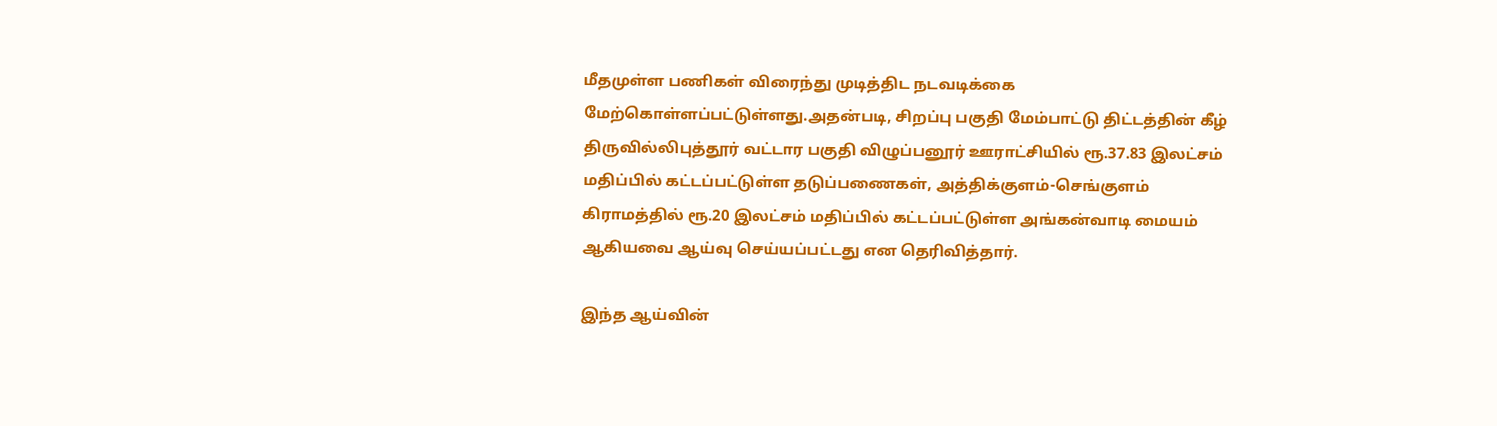மீதமுள்ள பணிகள் விரைந்து முடித்திட நடவடிக்கை மேற்கொள்ளப்பட்டுள்ளது.அதன்படி, சிறப்பு பகுதி மேம்பாட்டு திட்டத்தின் கீழ் திருவில்லிபுத்தூர் வட்டார பகுதி விழுப்பனூர் ஊராட்சியில் ரூ.37.83 இலட்சம் மதிப்பில் கட்டப்பட்டுள்ள தடுப்பணைகள், அத்திக்குளம்-செங்குளம் கிராமத்தில் ரூ.20 இலட்சம் மதிப்பில் கட்டப்பட்டுள்ள அங்கன்வாடி மையம் ஆகியவை ஆய்வு செய்யப்பட்டது என தெரிவித்தார்.

இந்த ஆய்வின்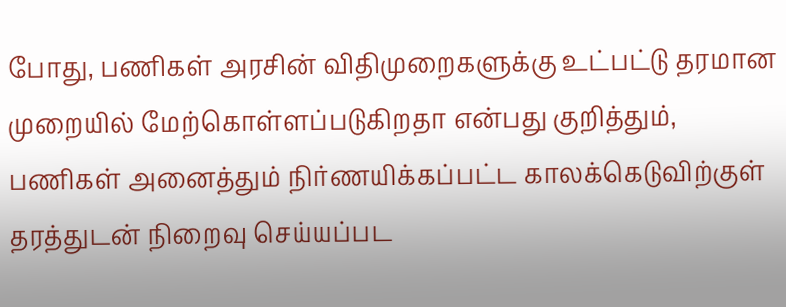போது, பணிகள் அரசின் விதிமுறைகளுக்கு உட்பட்டு தரமான முறையில் மேற்கொள்ளப்படுகிறதா என்பது குறித்தும், பணிகள் அனைத்தும் நிர்ணயிக்கப்பட்ட காலக்கெடுவிற்குள் தரத்துடன் நிறைவு செய்யப்பட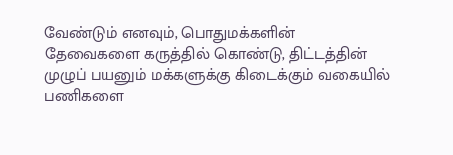வேண்டும் எனவும், பொதுமக்களின் தேவைகளை கருத்தில் கொண்டு, திட்டத்தின் முழுப் பயனும் மக்களுக்கு கிடைக்கும் வகையில் பணிகளை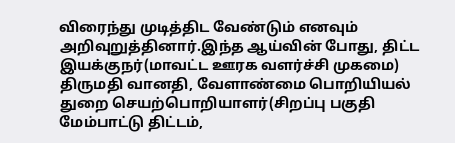விரைந்து முடித்திட வேண்டும் எனவும் அறிவுறுத்தினார்.இந்த ஆய்வின் போது, திட்ட இயக்குநர்(மாவட்ட ஊரக வளர்ச்சி முகமை) திருமதி வானதி, வேளாண்மை பொறியியல் துறை செயற்பொறியாளர்(சிறப்பு பகுதி மேம்பாட்டு திட்டம்,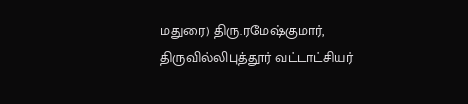மதுரை) திரு.ரமேஷ்குமார், திருவில்லிபுத்தூர் வட்டாட்சியர்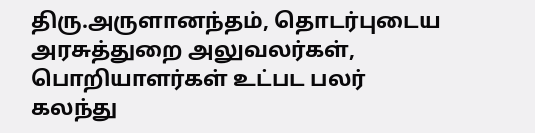திரு.அருளானந்தம், தொடர்புடைய அரசுத்துறை அலுவலர்கள், பொறியாளர்கள் உட்பட பலர் கலந்து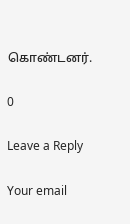கொண்டனர்.

0

Leave a Reply

Your email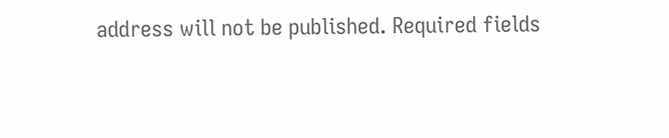address will not be published. Required fields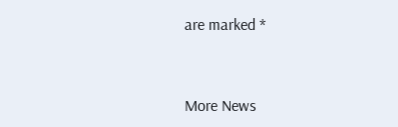are marked *


More News